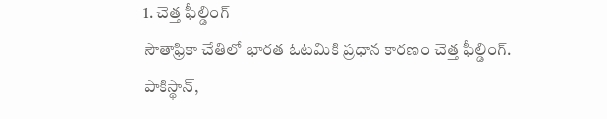1. చెత్త ఫీల్డింగ్
సౌతాఫ్రికా చేతిలో భారత ఓటమికి ప్రధాన కారణం చెత్త ఫీల్డింగ్. పాకిస్థాన్,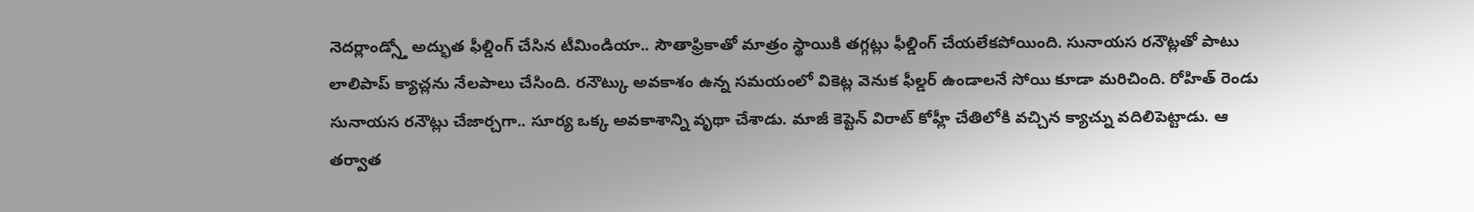నెదర్లాండ్స్తో అద్భుత ఫీల్డింగ్ చేసిన టీమిండియా.. సౌతాఫ్రికాతో మాత్రం స్థాయికి తగ్గట్లు ఫీల్డింగ్ చేయలేకపోయింది. సునాయస రనౌట్లతో పాటు లాలిపాప్ క్యాచ్లను నేలపాలు చేసింది. రనౌట్కు అవకాశం ఉన్న సమయంలో వికెట్ల వెనుక ఫీల్డర్ ఉండాలనే సోయి కూడా మరిచింది. రోహిత్ రెండు సునాయస రనౌట్లు చేజార్చగా.. సూర్య ఒక్క అవకాశాన్ని వృథా చేశాడు. మాజీ కెప్టెన్ విరాట్ కోహ్లీ చేతిలోకి వచ్చిన క్యాచ్ను వదిలిపెట్టాడు. ఆ తర్వాత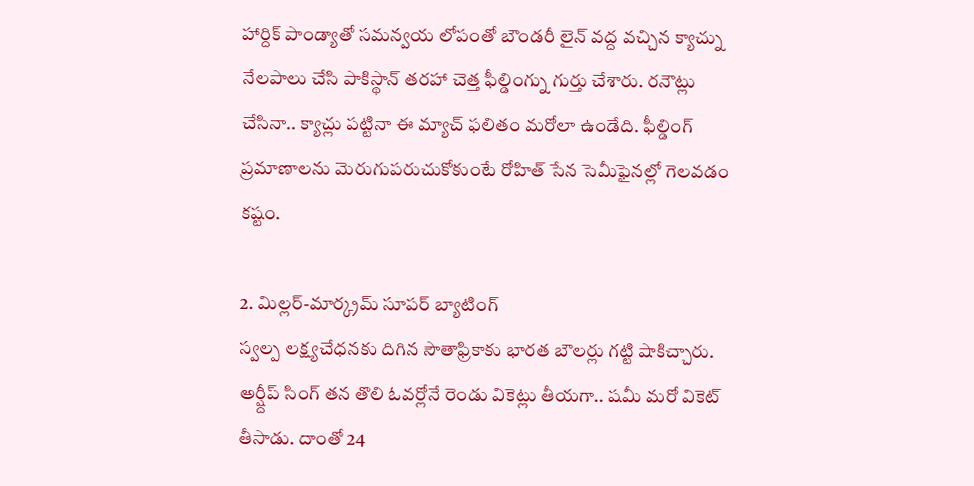హార్దిక్ పాండ్యాతో సమన్వయ లోపంతో బౌండరీ లైన్ వద్ద వచ్చిన క్యాచ్ను నేలపాలు చేసి పాకిస్థాన్ తరహా చెత్త ఫీల్డింగ్ను గుర్తు చేశారు. రనౌట్లు చేసినా.. క్యాచ్లు పట్టినా ఈ మ్యాచ్ ఫలితం మరోలా ఉండేది. ఫీల్డింగ్ ప్రమాణాలను మెరుగుపరుచుకోకుంటే రోహిత్ సేన సెమీఫైనల్లో గెలవడం కష్టం.

2. మిల్లర్-మార్క్రమ్ సూపర్ బ్యాటింగ్
స్వల్ప లక్ష్యచేధనకు దిగిన సౌతాఫ్రికాకు భారత బౌలర్లు గట్టి షాకిచ్చారు. అర్ష్దీప్ సింగ్ తన తొలి ఓవర్లోనే రెండు వికెట్లు తీయగా.. షమీ మరో వికెట్ తీసాడు. దాంతో 24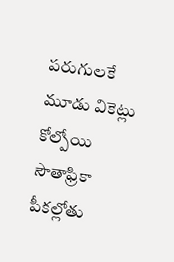పరుగులకే మూడు వికెట్లు కోల్పోయి సౌతాఫ్రికా పీకల్లోతు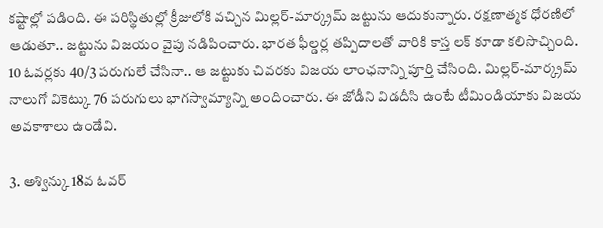కష్టాల్లో పడింది. ఈ పరిస్థితుల్లో క్రీజులోకి వచ్చిన మిల్లర్-మార్క్రమ్ జట్టును ఆదుకున్నారు. రక్షణాత్మక ధోరణిలో ఆడుతూ.. జట్టును విజయం వైపు నడిపించారు. భారత ఫీల్డర్ల తప్పిదాలతో వారికి కాస్త లక్ కూడా కలిసొచ్చింది. 10 ఓవర్లకు 40/3 పరుగులే చేసినా.. ఆ జట్టుకు చివరకు విజయ లాంఛనాన్ని పూర్తి చేసింది. మిల్లర్-మార్క్రమ్ నాలుగో వికెట్కు 76 పరుగులు భాగస్వామ్యాన్ని అందించారు. ఈ జోడీని విడదీసి ఉంటే టీమిండియాకు విజయ అవకాశాలు ఉండేవి.

3. అశ్విన్కు 18వ ఓవర్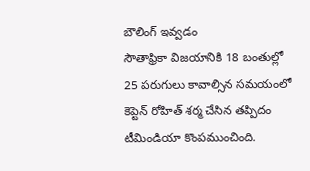బౌలింగ్ ఇవ్వడం
సౌతాఫ్రికా విజయానికి 18 బంతుల్లో 25 పరుగులు కావాల్సిన సమయంలో కెప్టెన్ రోహిత్ శర్మ చేసిన తప్పిదం టీమిండియా కొంపముంచింది.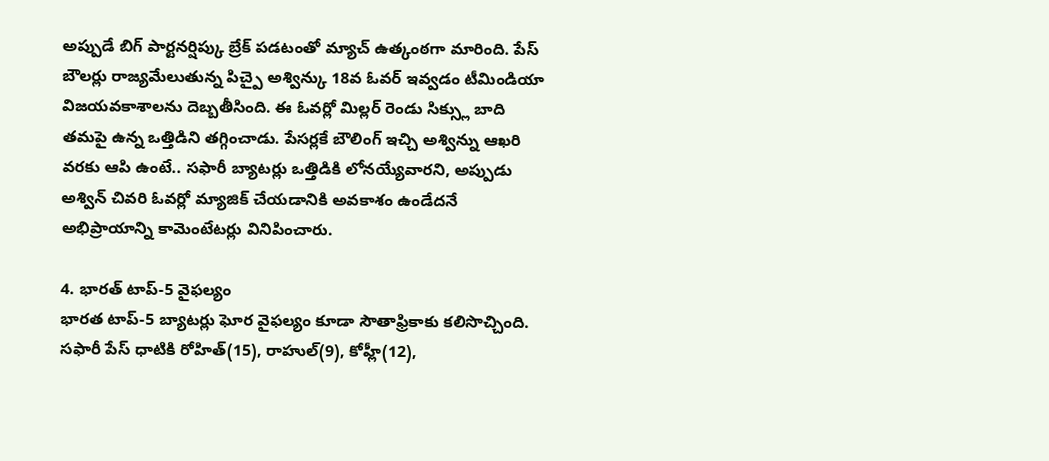అప్పుడే బిగ్ పార్టనర్షిప్కు బ్రేక్ పడటంతో మ్యాచ్ ఉత్కంఠగా మారింది. పేస్ బౌలర్లు రాజ్యమేలుతున్న పిచ్పై అశ్విన్కు 18వ ఓవర్ ఇవ్వడం టీమిండియా విజయవకాశాలను దెబ్బతీసింది. ఈ ఓవర్లో మిల్లర్ రెండు సిక్స్లు బాది తమపై ఉన్న ఒత్తిడిని తగ్గించాడు. పేసర్లకే బౌలింగ్ ఇచ్చి అశ్విన్ను ఆఖరి వరకు ఆపి ఉంటే.. సఫారీ బ్యాటర్లు ఒత్తిడికి లోనయ్యేవారని, అప్పుడు అశ్విన్ చివరి ఓవర్లో మ్యాజిక్ చేయడానికి అవకాశం ఉండేదనే అభిప్రాయాన్ని కామెంటేటర్లు వినిపించారు.

4. భారత్ టాప్-5 వైఫల్యం
భారత టాప్-5 బ్యాటర్లు ఘోర వైఫల్యం కూడా సౌతాఫ్రికాకు కలిసొచ్చింది. సఫారీ పేస్ ధాటికి రోహిత్(15), రాహుల్(9), కోహ్లీ(12),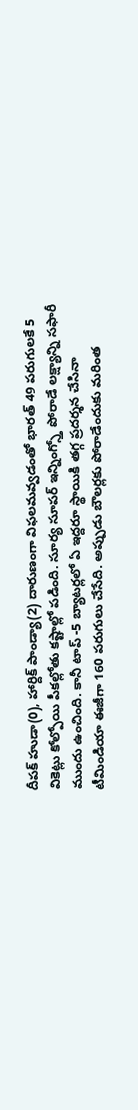దీపక్ హుడా(0), హార్దిక్ పాండ్యా(2) దారుణంగా విఫలమవ్వడంతో భారత్ 49 పరుగులకే 5 వికెట్లు కోల్పోయి పీకల్లోతు కష్టాల్లో పడింది. సూర్య సూపర్ ఇన్నింగ్స్తో పోరాడే లక్ష్యాన్ని సఫారీ ముందు ఉంచింది. కానీ టాప్ -5 బ్యాటర్లలో ఏ ఇద్దరూ స్థాయికి తగ్గ ప్రదర్శన చేసినా టీమిండియా ఈజీగా 160 పరుగులు చేసేది. అప్పుడు బౌలర్లకు పోరాడేందుకు మరింత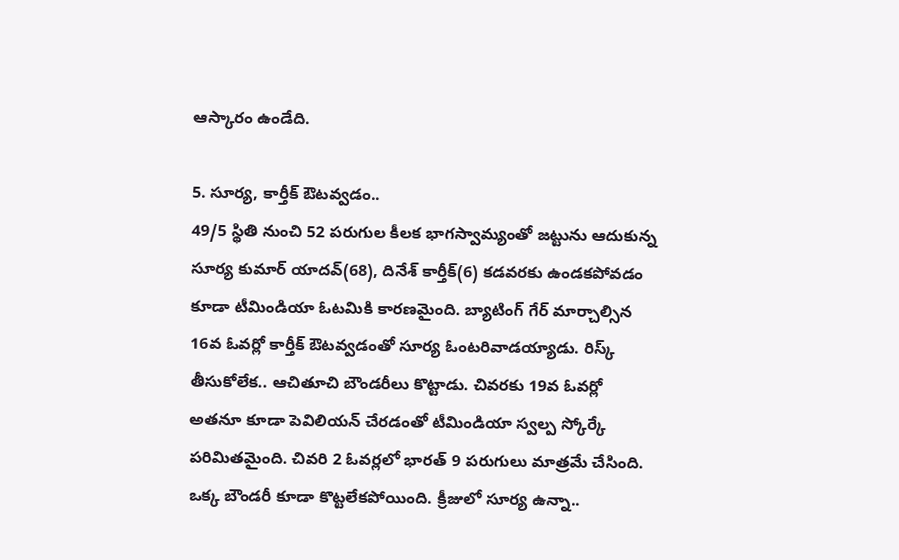ఆస్కారం ఉండేది.

5. సూర్య, కార్తీక్ ఔటవ్వడం..
49/5 స్థితి నుంచి 52 పరుగుల కీలక భాగస్వామ్యంతో జట్టును ఆదుకున్న సూర్య కుమార్ యాదవ్(68), దినేశ్ కార్తీక్(6) కడవరకు ఉండకపోవడం కూడా టీమిండియా ఓటమికి కారణమైంది. బ్యాటింగ్ గేర్ మార్చాల్సిన 16వ ఓవర్లో కార్తీక్ ఔటవ్వడంతో సూర్య ఓంటరివాడయ్యాడు. రిస్క్ తీసుకోలేక.. ఆచితూచి బౌండరీలు కొట్టాడు. చివరకు 19వ ఓవర్లో అతనూ కూడా పెవిలియన్ చేరడంతో టీమిండియా స్వల్ప స్కోర్కే పరిమితమైంది. చివరి 2 ఓవర్లలో భారత్ 9 పరుగులు మాత్రమే చేసింది. ఒక్క బౌండరీ కూడా కొట్టలేకపోయింది. క్రీజులో సూర్య ఉన్నా..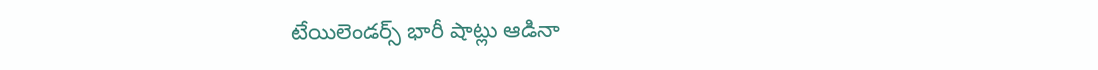టేయిలెండర్స్ భారీ షాట్లు ఆడినా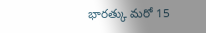భారత్కు మరో 15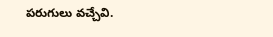పరుగులు వచ్చేవి.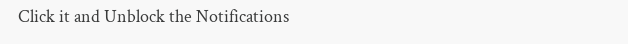Click it and Unblock the Notifications